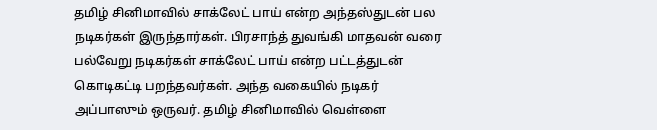தமிழ் சினிமாவில் சாக்லேட் பாய் என்ற அந்தஸ்துடன் பல நடிகர்கள் இருந்தார்கள். பிரசாந்த் துவங்கி மாதவன் வரை பல்வேறு நடிகர்கள் சாக்லேட் பாய் என்ற பட்டத்துடன் கொடிகட்டி பறந்தவர்கள். அந்த வகையில் நடிகர் அப்பாஸும் ஒருவர். தமிழ் சினிமாவில் வெள்ளை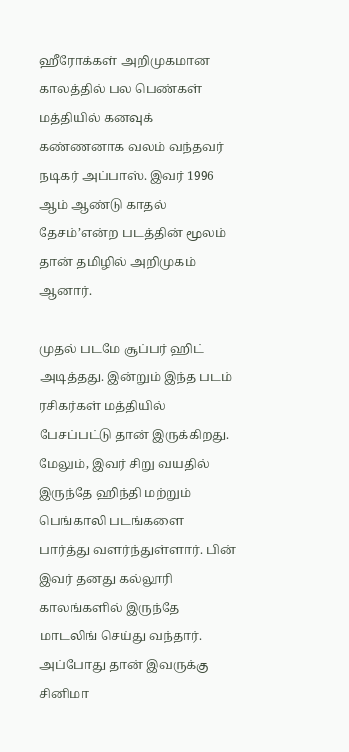ஹீரோக்கள் அறிமுகமான காலத்தில் பல பெண்கள் மத்தியில் கனவுக் கண்ணனாக வலம் வந்தவர் நடிகர் அப்பாஸ். இவர் 1996 ஆம் ஆண்டு காதல் தேசம்’என்ற படத்தின் மூலம் தான் தமிழில் அறிமுகம் ஆனார்.

முதல் படமே சூப்பர் ஹிட் அடித்தது. இன்றும் இந்த படம் ரசிகர்கள் மத்தியில் பேசப்பட்டு தான் இருக்கிறது. மேலும், இவர் சிறு வயதில் இருந்தே ஹிந்தி மற்றும் பெங்காலி படங்களை பார்த்து வளர்ந்துள்ளார். பின் இவர் தனது கல்லூரி காலங்களில் இருந்தே மாடலிங் செய்து வந்தார். அப்போது தான் இவருக்கு சினிமா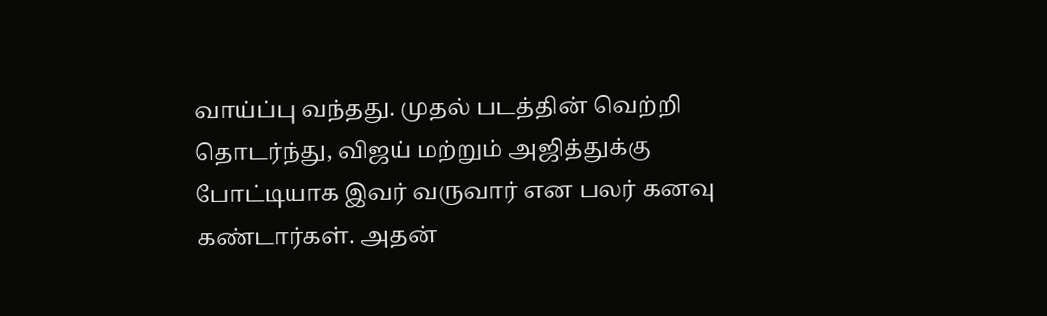வாய்ப்பு வந்தது. முதல் படத்தின் வெற்றி தொடர்ந்து, விஜய் மற்றும் அஜித்துக்கு போட்டியாக இவர் வருவார் என பலர் கனவு கண்டார்கள். அதன்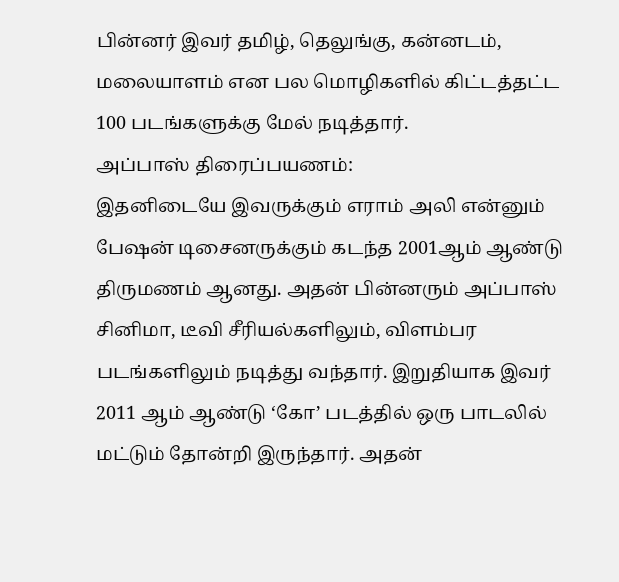பின்னர் இவர் தமிழ், தெலுங்கு, கன்னடம், மலையாளம் என பல மொழிகளில் கிட்டத்தட்ட 100 படங்களுக்கு மேல் நடித்தார்.
அப்பாஸ் திரைப்பயணம்:
இதனிடையே இவருக்கும் எராம் அலி என்னும் பேஷன் டிசைனருக்கும் கடந்த 2001ஆம் ஆண்டு திருமணம் ஆனது. அதன் பின்னரும் அப்பாஸ் சினிமா, டீவி சீரியல்களிலும், விளம்பர படங்களிலும் நடித்து வந்தார். இறுதியாக இவர் 2011 ஆம் ஆண்டு ‘கோ’ படத்தில் ஒரு பாடலில் மட்டும் தோன்றி இருந்தார். அதன்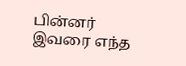பின்னர் இவரை எந்த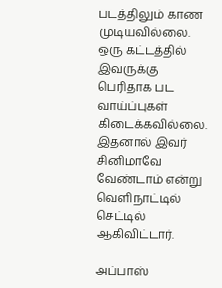படத்திலும் காண முடியவில்லை. ஒரு கட்டத்தில் இவருக்கு பெரிதாக பட வாய்ப்புகள் கிடைக்கவில்லை. இதனால் இவர் சினிமாவே வேண்டாம் என்று வெளிநாட்டில் செட்டில் ஆகிவிட்டார்.

அப்பாஸ்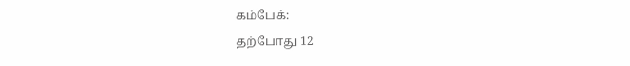கம்பேக்:
தற்போது 12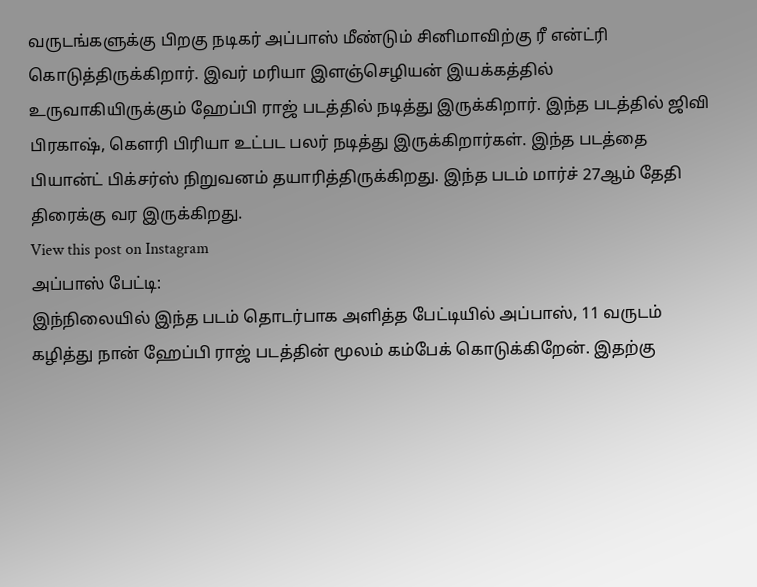வருடங்களுக்கு பிறகு நடிகர் அப்பாஸ் மீண்டும் சினிமாவிற்கு ரீ என்ட்ரி கொடுத்திருக்கிறார். இவர் மரியா இளஞ்செழியன் இயக்கத்தில் உருவாகியிருக்கும் ஹேப்பி ராஜ் படத்தில் நடித்து இருக்கிறார். இந்த படத்தில் ஜிவி பிரகாஷ், கௌரி பிரியா உட்பட பலர் நடித்து இருக்கிறார்கள். இந்த படத்தை பியான்ட் பிக்சர்ஸ் நிறுவனம் தயாரித்திருக்கிறது. இந்த படம் மார்ச் 27ஆம் தேதி திரைக்கு வர இருக்கிறது.
View this post on Instagram
அப்பாஸ் பேட்டி:
இந்நிலையில் இந்த படம் தொடர்பாக அளித்த பேட்டியில் அப்பாஸ், 11 வருடம் கழித்து நான் ஹேப்பி ராஜ் படத்தின் மூலம் கம்பேக் கொடுக்கிறேன். இதற்கு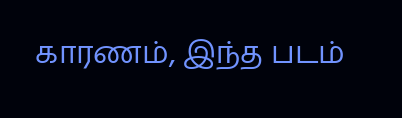காரணம், இந்த படம்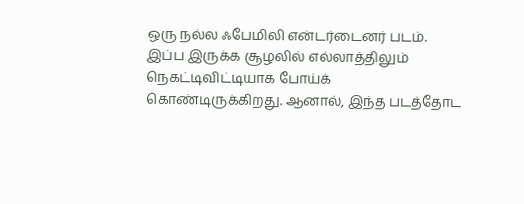ஒரு நல்ல ஃபேமிலி என்டர்டைனர் படம். இப்ப இருக்க சூழலில் எல்லாத்திலும் நெகட்டிவிட்டியாக போய்க் கொண்டிருக்கிறது. ஆனால், இந்த படத்தோட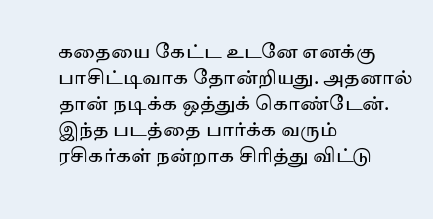கதையை கேட்ட உடனே எனக்கு பாசிட்டிவாக தோன்றியது. அதனால் தான் நடிக்க ஒத்துக் கொண்டேன். இந்த படத்தை பார்க்க வரும் ரசிகர்கள் நன்றாக சிரித்து விட்டு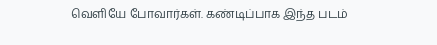வெளியே போவார்கள். கண்டிப்பாக இந்த படம்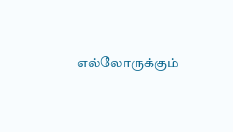எல்லோருக்கும்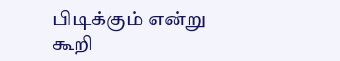பிடிக்கும் என்று கூறி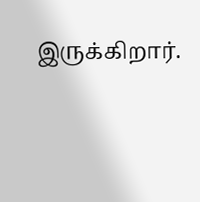இருக்கிறார்.